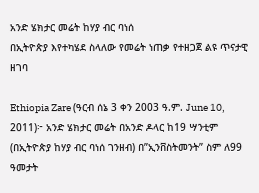አንድ ሄክታር መሬት ከሃያ ብር ባነሰ
በኢትዮጵያ እየተካሄደ ስላለው የመሬት ነጠቃ የተዘጋጀ ልዩ ጥናታዊ ዘገባ

Ethiopia Zare (ዓርብ ሰኔ 3 ቀን 2003 ዓ.ም. June 10, 2011)፦ አንድ ሄክታር መሬት በአንድ ዶላር ከ19 ሣንቲም (በኢትዮጵያ ከሃያ ብር ባነሰ ገንዘብ) በ”ኢንቨስትመንት” ስም ለ99 ዓመታት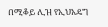በሚቆይ ሊዝ የኢህአዴግ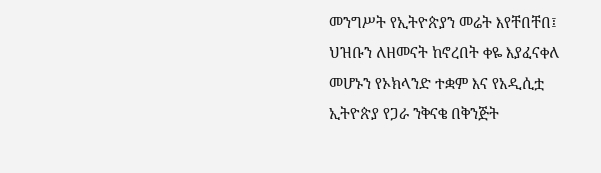መንግሥት የኢትዮጵያን መሬት እየቸበቸበ፤ ህዝቡን ለዘመናት ከኖረበት ቀዬ እያፈናቀለ መሆኑን የኦክላንድ ተቋም እና የአዲሲቷ ኢትዮጵያ የጋራ ንቅናቄ በቅንጅት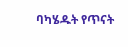ባካሄዱት የጥናት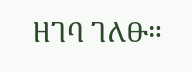ዘገባ ገለፁ።